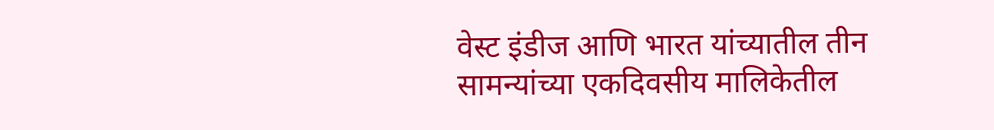वेस्ट इंडीज आणि भारत यांच्यातील तीन सामन्यांच्या एकदिवसीय मालिकेतील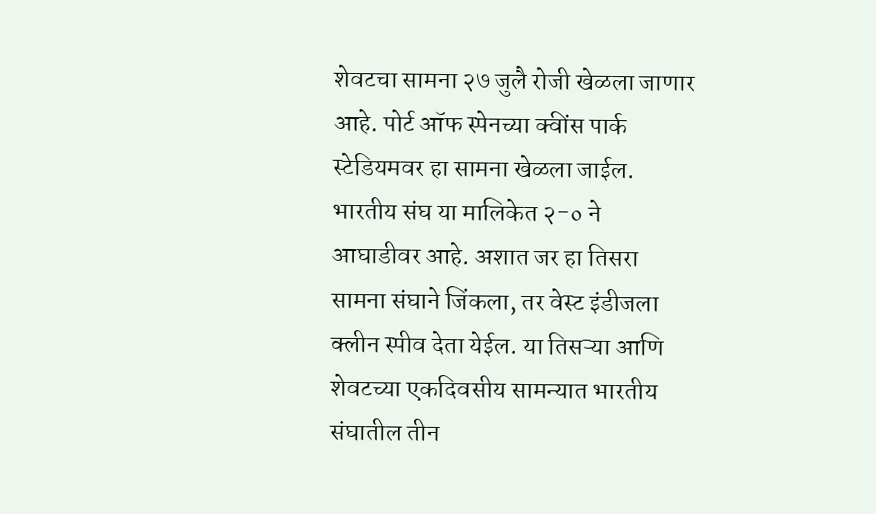शेवटचा सामना २७ जुलै रोजी खेळला जाणार आहे. पोर्ट ऑफ स्पेनच्या क्वींस पार्क स्टेडियमवर हा सामना खेळला जाईल. भारतीय संघ या मालिकेत २-० ने आघाडीवर आहे. अशात जर हा तिसरा सामना संघाने जिंकला, तर वेस्ट इंडीजला क्लीन स्पीव देता येईल. या तिसऱ्या आणि शेवटच्या एकदिवसीय सामन्यात भारतीय संघातील तीन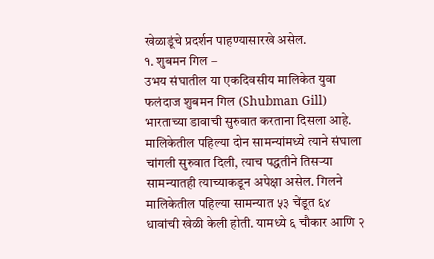खेळाडूंचे प्रदर्शन पाहण्यासारखे असेल.
१. शुबमन गिल –
उभय संघातील या एकदिवसीय मालिकेत युवा फलंदाज शुबमन गिल (Shubman Gill) भारताच्या डावाची सुरुवात करताना दिसला आहे. मालिकेतील पहिल्या दोन सामन्यांमध्ये त्याने संघाला चांगली सुरुवात दिली, त्याच पद्धतीने तिसऱ्या सामन्यातही त्याच्याकडून अपेक्षा असेल. गिलने मालिकेतील पहिल्या सामन्यात ५३ चेंडूत ६४ धावांची खेळी केली होती. यामध्ये ६ चौकार आणि २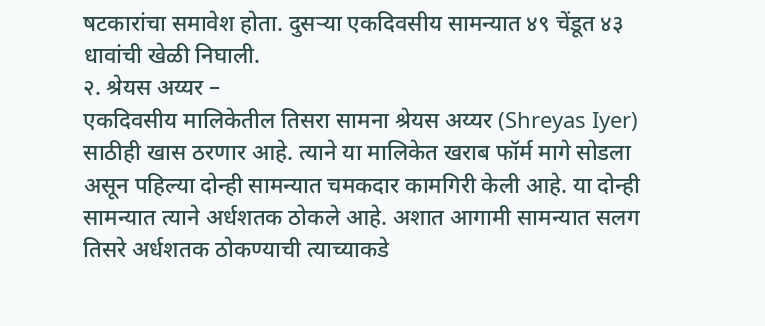षटकारांचा समावेश होता. दुसऱ्या एकदिवसीय सामन्यात ४९ चेंडूत ४३ धावांची खेळी निघाली.
२. श्रेयस अय्यर –
एकदिवसीय मालिकेतील तिसरा सामना श्रेयस अय्यर (Shreyas Iyer) साठीही खास ठरणार आहे. त्याने या मालिकेत खराब फॉर्म मागे सोडला असून पहिल्या दोन्ही सामन्यात चमकदार कामगिरी केली आहे. या दोन्ही सामन्यात त्याने अर्धशतक ठोकले आहे. अशात आगामी सामन्यात सलग तिसरे अर्धशतक ठोकण्याची त्याच्याकडे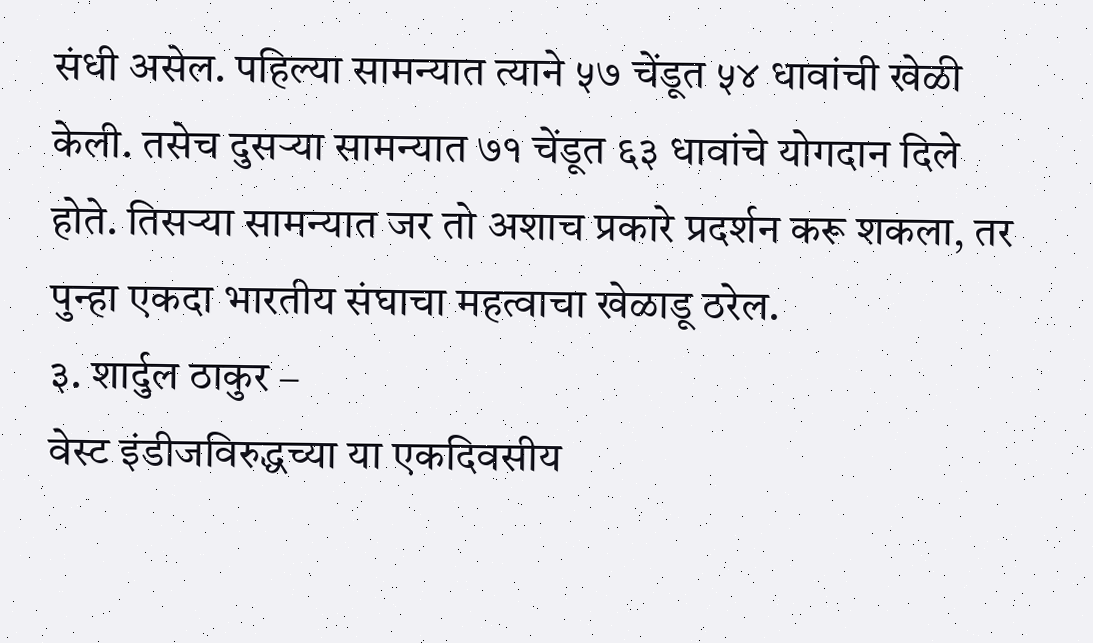संधी असेल. पहिल्या सामन्यात त्याने ५७ चेंडूत ५४ धावांची खेळी केली. तसेच दुसऱ्या सामन्यात ७१ चेंडूत ६३ धावांचे योगदान दिले होते. तिसऱ्या सामन्यात जर तो अशाच प्रकारे प्रदर्शन करू शकला, तर पुन्हा एकदा भारतीय संघाचा महत्वाचा खेळाडू ठरेल.
३. शार्दुल ठाकुर –
वेस्ट इंडीजविरुद्धच्या या एकदिवसीय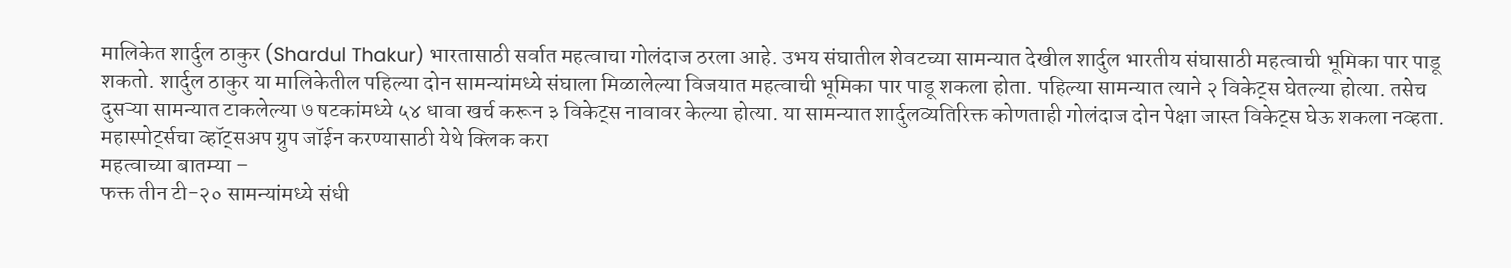मालिकेत शार्दुल ठाकुर (Shardul Thakur) भारतासाठी सर्वात महत्वाचा गोलंदाज ठरला आहे. उभय संघातील शेवटच्या सामन्यात देखील शार्दुल भारतीय संघासाठी महत्वाची भूमिका पार पाडू शकतो. शार्दुल ठाकुर या मालिकेतील पहिल्या दोन सामन्यांमध्ये संघाला मिळालेल्या विजयात महत्वाची भूमिका पार पाडू शकला होता. पहिल्या सामन्यात त्याने २ विकेट्स घेतल्या होत्या. तसेच दुसऱ्या सामन्यात टाकलेल्या ७ षटकांमध्ये ५४ धावा खर्च करून ३ विकेट्स नावावर केल्या होत्या. या सामन्यात शार्दुलव्यतिरिक्त कोणताही गोलंदाज दोन पेक्षा जास्त विकेट्स घेऊ शकला नव्हता.
महास्पोर्ट्सचा व्हॉट्सअप ग्रुप जॉईन करण्यासाठी येथे क्लिक करा
महत्वाच्या बातम्या –
फक्त तीन टी-२० सामन्यांमध्ये संधी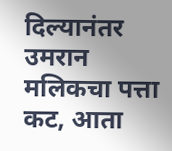दिल्यानंतर उमरान मलिकचा पत्ता कट, आता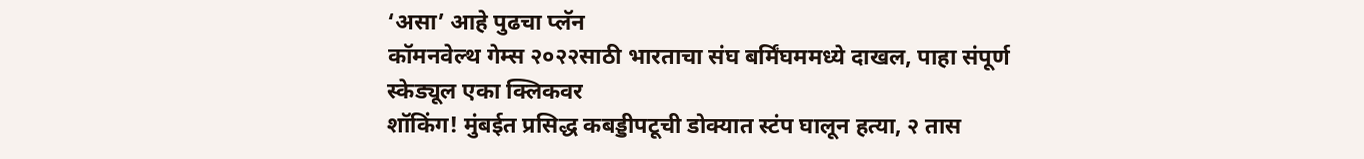‘असा’ आहे पुढचा प्लॅन
कॉमनवेल्थ गेम्स २०२२साठी भारताचा संघ बर्मिंघममध्ये दाखल, पाहा संपूर्ण स्केड्यूल एका क्लिकवर
शॉकिंग! मुंबईत प्रसिद्ध कबड्डीपटूची डोक्यात स्टंप घालून हत्या, २ तास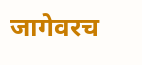जागेवरच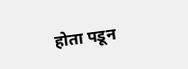होता पडून